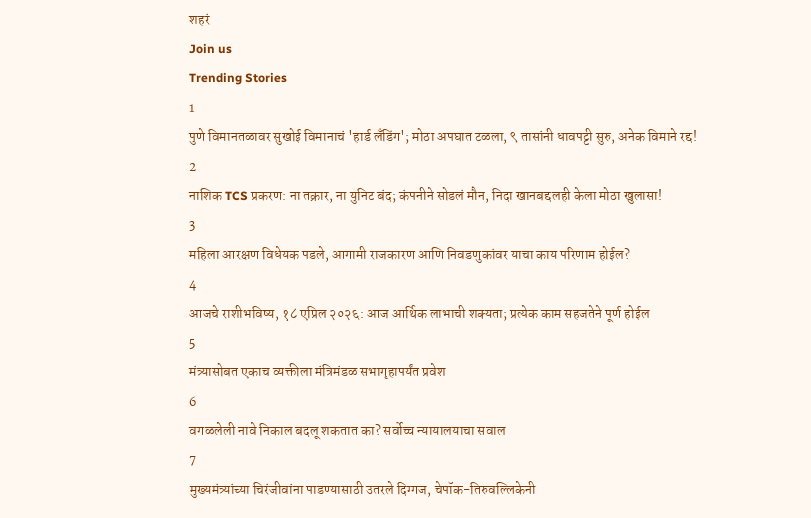शहरं
Join us
Trending Stories
1
पुणे विमानतळावर सुखोई विमानाचं 'हार्ड लँडिंग'; मोठा अपघात टळला, ९ तासांनी धावपट्टी सुरु, अनेक विमाने रद्द!
2
नाशिक TCS प्रकरण: ना तक्रार, ना युनिट बंद; कंपनीने सोडलं मौन, निदा खानबद्दलही केला मोठा खुलासा!
3
महिला आरक्षण विधेयक पडले, आगामी राजकारण आणि निवडणुकांवर याचा काय परिणाम होईल?
4
आजचे राशीभविष्य, १८ एप्रिल २०२६: आज आर्थिक लाभाची शक्यता; प्रत्येक काम सहजतेने पूर्ण होईल
5
मंत्र्यासोबत एकाच व्यक्तीला मंत्रिमंडळ सभागृहापर्यंत प्रवेश
6
वगळलेली नावे निकाल बदलू शकतात का? सर्वोच्च न्यायालयाचा सवाल
7
मुख्यमंत्र्यांच्या चिरंजीवांना पाडण्यासाठी उतरले दिग्गज, चेपॉक-तिरुवल्लिकेनी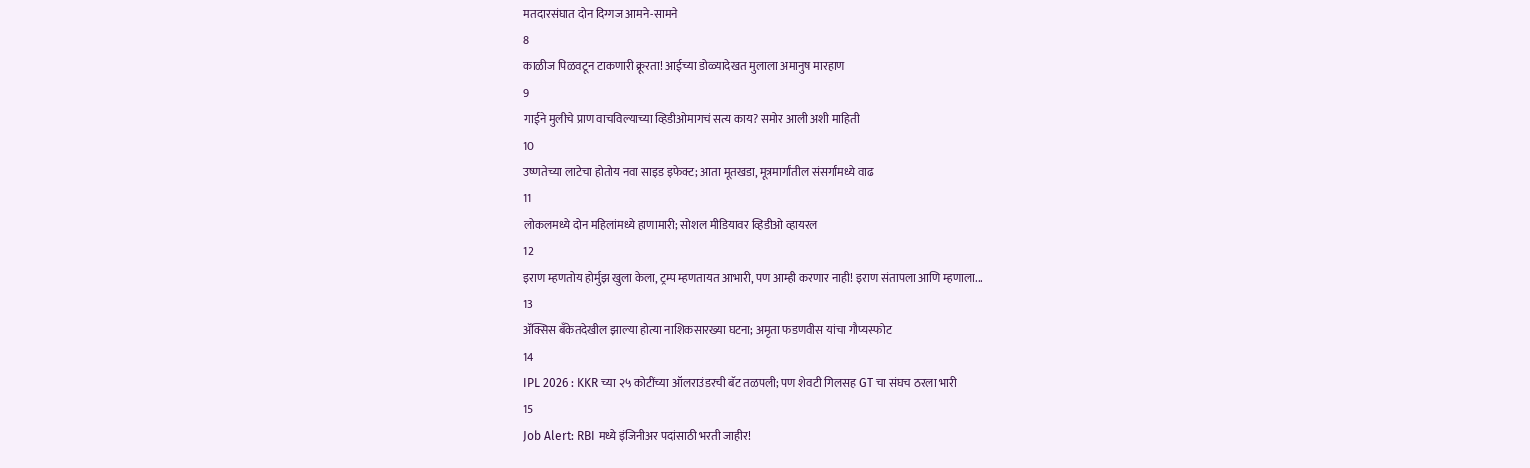मतदारसंघात दोन दिग्गज आमने-सामने
8
काळीज पिळवटून टाकणारी क्रूरता! आईच्या डोळ्यादेखत मुलाला अमानुष मारहाण
9
गाईने मुलीचे प्राण वाचविल्याच्या व्हिडीओमागचं सत्य काय? समोर आली अशी माहिती
10
उष्णतेच्या लाटेचा होतोय नवा साइड इफेक्ट; आता मूतखडा, मूत्रमार्गांतील संसर्गांमध्ये वाढ
11
लोकलमध्ये दोन महिलांमध्ये हाणामारी; सोशल मीडियावर व्हिडीओ व्हायरल
12
इराण म्हणतोय होर्मुझ खुला केला, ट्रम्प म्हणतायत आभारी, पण आम्ही करणार नाही! इराण संतापला आणि म्हणाला...
13
ॲक्सिस बँकेतदेखील झाल्या होत्या नाशिकसारख्या घटना; अमृता फडणवीस यांचा गौप्यस्फोट
14
IPL 2026 : KKR च्या २५ कोटींच्या ऑलराउंडरची बॅट तळपली; पण शेवटी गिलसह GT चा संघच ठरला भारी
15
Job Alert: RBI मध्ये इंजिनीअर पदांसाठी भरती जाहीर!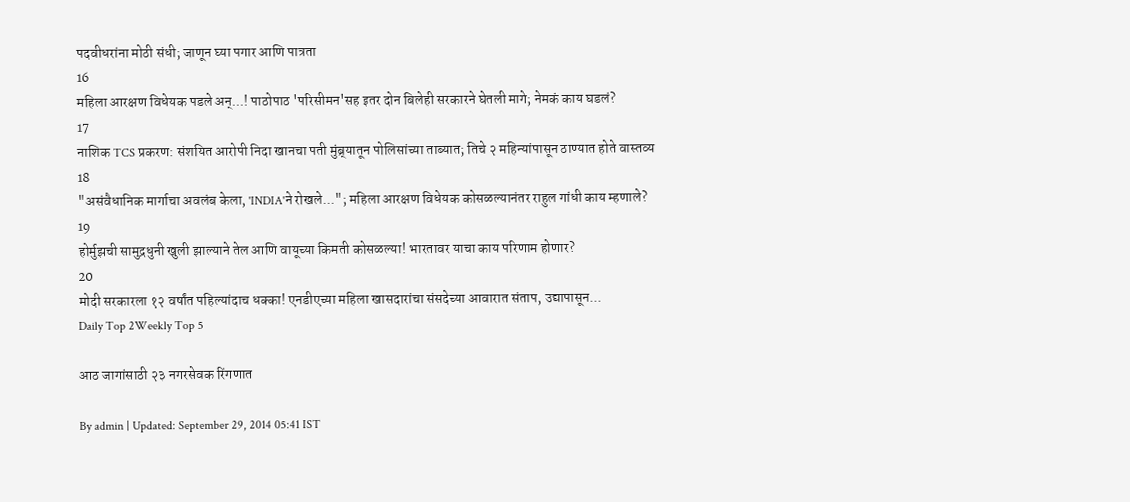पदवीधरांना मोठी संधी; जाणून घ्या पगार आणि पात्रता
16
महिला आरक्षण विधेयक पडले अन्...! पाठोपाठ 'परिसीमन'सह इतर दोन बिलेही सरकारने घेतली मागे; नेमकं काय घडलं?
17
नाशिक TCS प्रकरण: संशयित आरोपी निदा खानचा पती मुंब्र्यातून पोलिसांच्या ताब्यात; तिचे २ महिन्यांपासून ठाण्यात होते वास्तव्य
18
"असंवैधानिक मार्गाचा अवलंब केला, 'INDIA'ने रोखले..."; महिला आरक्षण विधेयक कोसळल्यानंतर राहुल गांधी काय म्हणाले?
19
होर्मुझची सामुद्रधुनी खुली झाल्याने तेल आणि वायूच्या किमती कोसळल्या! भारतावर याचा काय परिणाम होणार?
20
मोदी सरकारला १२ वर्षांत पहिल्यांदाच धक्का! एनडीएच्या महिला खासदारांचा संसदेच्या आवारात संताप, उद्यापासून...
Daily Top 2Weekly Top 5

आठ जागांसाठी २३ नगरसेवक रिंगणात

By admin | Updated: September 29, 2014 05:41 IST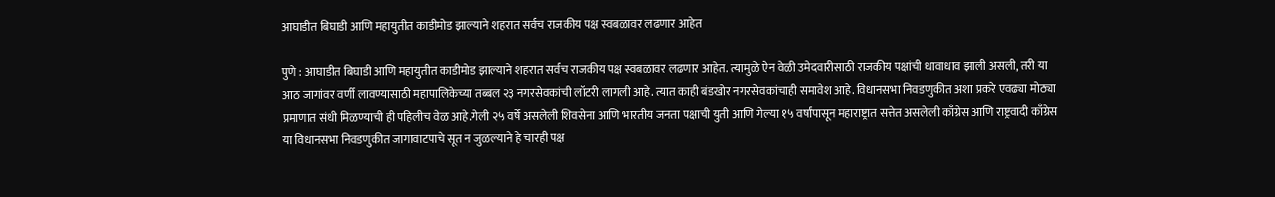आघाडीत बिघाडी आणि महायुतीत काडीमोड झाल्याने शहरात सर्वच राजकीय पक्ष स्वबळावर लढणार आहेत

पुणे : आघाडीत बिघाडी आणि महायुतीत काडीमोड झाल्याने शहरात सर्वच राजकीय पक्ष स्वबळावर लढणार आहेत. त्यामुळे ऐन वेळी उमेदवारीसाठी राजकीय पक्षांची धावाधाव झाली असली, तरी या आठ जागांवर वर्णी लावण्यासाठी महापालिकेच्या तब्बल २३ नगरसेवकांची लॉटरी लागली आहे. त्यात काही बंडखोर नगरसेवकांचाही समावेश आहे. विधानसभा निवडणुकीत अशा प्रकरे एवढ्या मोठ्या प्रमाणात संधी मिळण्याची ही पहिलीच वेळ आहे.गेली २५ वर्षे असलेली शिवसेना आणि भारतीय जनता पक्षाची युती आणि गेल्या १५ वर्षांपासून महाराष्ट्रात सत्तेत असलेली काँग्रेस आणि राष्ट्रवादी काँग्रेस या विधानसभा निवडणुकीत जागावाटपाचे सूत न जुळल्याने हे चारही पक्ष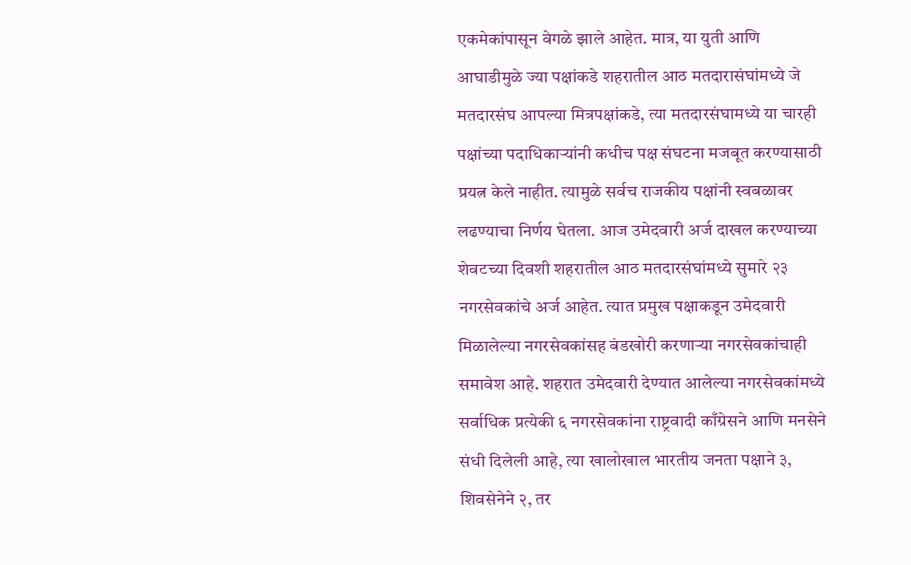एकमेकांपासून वेगळे झाले आहेत. मात्र, या युती आणि आघाडीमुळे ज्या पक्षांकडे शहरातील आठ मतदारासंघांमध्ये जे मतदारसंघ आपल्या मित्रपक्षांकडे, त्या मतदारसंघामध्ये या चारही पक्षांच्या पदाधिकाऱ्यांनी कधीच पक्ष संघटना मजबूत करण्यासाठी प्रयत्न केले नाहीत. त्यामुळे सर्वच राजकीय पक्षांनी स्वबळावर लढण्याचा निर्णय घेतला. आज उमेदवारी अर्ज दाखल करण्याच्या शेवटच्या दिवशी शहरातील आठ मतदारसंघांमध्ये सुमारे २३ नगरसेवकांचे अर्ज आहेत. त्यात प्रमुख पक्षाकडून उमेदवारी मिळालेल्या नगरसेवकांसह बंडखोरी करणाऱ्या नगरसेवकांचाही समावेश आहे. शहरात उमेदवारी देण्यात आलेल्या नगरसेवकांमध्ये सर्वाधिक प्रत्येकी ६ नगरसेवकांना राष्ट्रवादी काँग्रेसने आणि मनसेने संधी दिलेली आहे, त्या खालोखाल भारतीय जनता पक्षाने ३, शिवसेनेने २, तर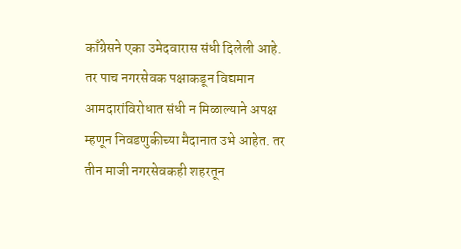काँग्रेसने एका उमेदवारास संधी दिलेली आहे. तर पाच नगरसेवक पक्षाकडून विद्यमान आमदारांविरोधात संधी न मिळाल्याने अपक्ष म्हणून निवडणुकीच्या मैदानात उभे आहेत. तर तीन माजी नगरसेवकही शहरतून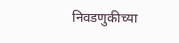निवडणुकीच्या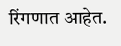रिंगणात आहेत.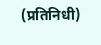(प्रतिनिधी)